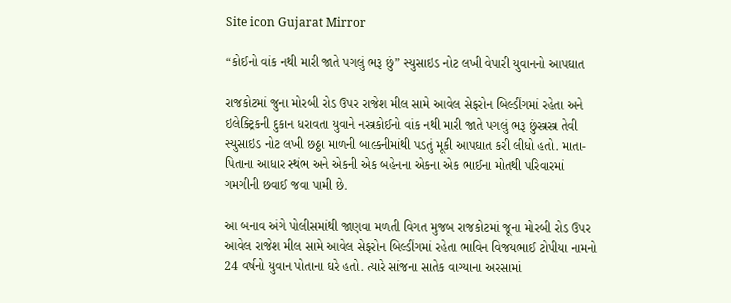Site icon Gujarat Mirror

“કોઈનો વાંક નથી મારી જાતે પગલું ભરૂ છું” સ્યુસાઇડ નોટ લખી વેપારી યુવાનનો આપઘાત

રાજકોટમાં જુના મોરબી રોડ ઉપર રાજેશ મીલ સામે આવેલ સેફરોન બિલ્ડીંગમાં રહેતા અને ઇલેક્ટ્રિકની દુકાન ધરાવતા યુવાને નસ્ત્રકોઈનો વાંક નથી મારી જાતે પગલું ભરૂ છુંસ્ત્રસ્ત્ર તેવી સ્યુસાઇડ નોટ લખી છઠ્ઠા માળની બાલ્કનીમાંથી પડતું મૂકી આપઘાત કરી લીધો હતો. માતા-પિતાના આધાર સ્થંભ અને એકની એક બહેનના એકના એક ભાઈના મોતથી પરિવારમાં ગમગીની છવાઈ જવા પામી છે.

આ બનાવ અંગે પોલીસમાંથી જાણવા મળતી વિગત મુજબ રાજકોટમાં જૂના મોરબી રોડ ઉપર આવેલ રાજેશ મીલ સામે આવેલ સેફરોન બિલ્ડીંગમાં રહેતા ભાવિન વિજયભાઈ ટોપીયા નામનો 24 વર્ષનો યુવાન પોતાના ઘરે હતો. ત્યારે સાંજના સાતેક વાગ્યાના અરસામાં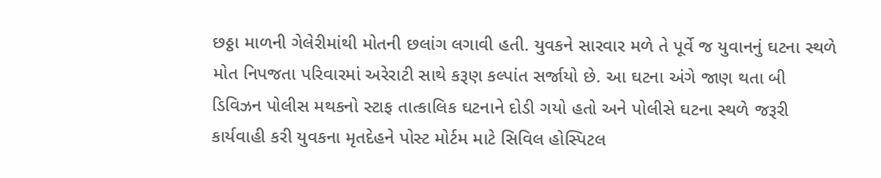છઠ્ઠા માળની ગેલેરીમાંથી મોતની છલાંગ લગાવી હતી. યુવકને સારવાર મળે તે પૂર્વે જ યુવાનનું ઘટના સ્થળે મોત નિપજતા પરિવારમાં અરેરાટી સાથે કરૂણ કલ્પાંત સર્જાયો છે. આ ઘટના અંગે જાણ થતા બી ડિવિઝન પોલીસ મથકનો સ્ટાફ તાત્કાલિક ઘટનાને દોડી ગયો હતો અને પોલીસે ઘટના સ્થળે જરૂરી કાર્યવાહી કરી યુવકના મૃતદેહને પોસ્ટ મોર્ટમ માટે સિવિલ હોસ્પિટલ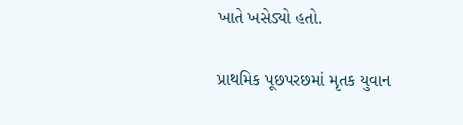ખાતે ખસેડ્યો હતો.

પ્રાથમિક પૂછપરછમાં મૃતક યુવાન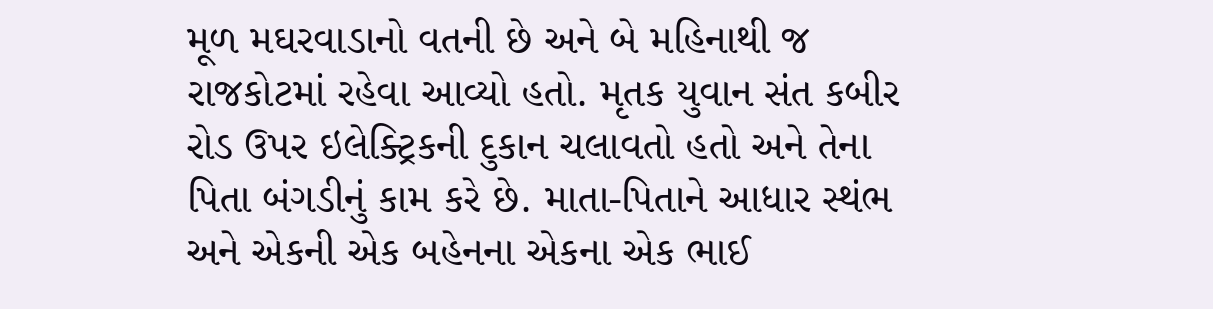મૂળ મઘરવાડાનો વતની છે અને બે મહિનાથી જ રાજકોટમાં રહેવા આવ્યો હતો. મૃતક યુવાન સંત કબીર રોડ ઉપર ઇલેક્ટ્રિકની દુકાન ચલાવતો હતો અને તેના પિતા બંગડીનું કામ કરે છે. માતા-પિતાને આધાર સ્થંભ અને એકની એક બહેનના એકના એક ભાઈ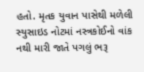હતો. મૃતક યુવાન પાસેથી મળેલી સ્યુસાઇડ નોટમાં નસ્ત્રકોઈનો વાંક નથી મારી જાતે પગલું ભરૂ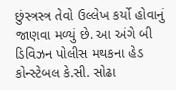છુંસ્ત્રસ્ત્ર તેવો ઉલ્લેખ કર્યો હોવાનું જાણવા મળ્યું છે. આ અંગે બી ડિવિઝન પોલીસ મથકના હેડ કોન્સ્ટેબલ કે.સી. સોઢા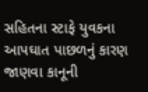સહિતના સ્ટાફે યુવકના આપઘાત પાછળનું કારણ જાણવા કાનૂની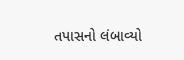તપાસનો લંબાવ્યો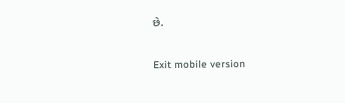છે.

Exit mobile version